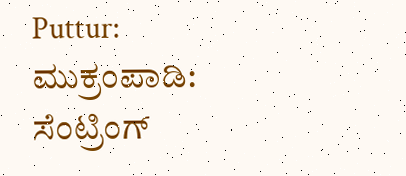Puttur: ಮುಕ್ರಂಪಾಡಿ: ಸೆಂಟ್ರಿಂಗ್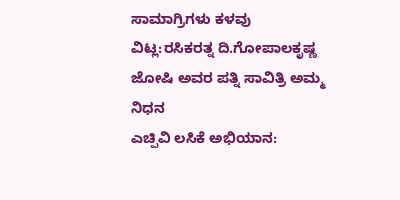ಸಾಮಾಗ್ರಿಗಳು ಕಳವು
ವಿಟ್ಲ:ರಸಿಕರತ್ನ ದಿ.ಗೋಪಾಲಕೃಷ್ಣ ಜೋಷಿ ಅವರ ಪತ್ನಿ ಸಾವಿತ್ರಿ ಅಮ್ಮ ನಿಧನ
ಎಚ್ಪಿವಿ ಲಸಿಕೆ ಅಭಿಯಾನ: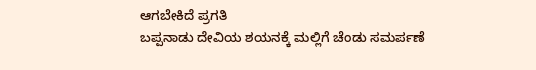ಆಗಬೇಕಿದೆ ಪ್ರಗತಿ
ಬಪ್ಪನಾಡು ದೇವಿಯ ಶಯನಕ್ಕೆ ಮಲ್ಲಿಗೆ ಚೆಂಡು ಸಮರ್ಪಣೆ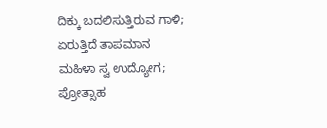ದಿಕ್ಕು ಬದಲಿಸುತ್ತಿರುವ ಗಾಳಿ; ಏರುತ್ತಿದೆ ತಾಪಮಾನ
ಮಹಿಳಾ ಸ್ವ ಉದ್ಯೋಗ; ಪ್ರೋತ್ಸಾಹ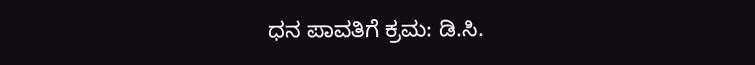ಧನ ಪಾವತಿಗೆ ಕ್ರಮ: ಡಿ.ಸಿ.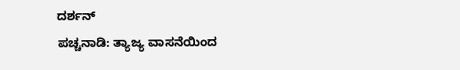ದರ್ಶನ್
ಪಚ್ಚನಾಡಿ: ತ್ಯಾಜ್ಯ ವಾಸನೆಯಿಂದ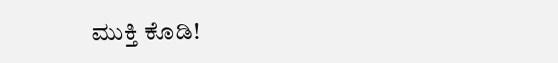ಮುಕ್ತಿ ಕೊಡಿ!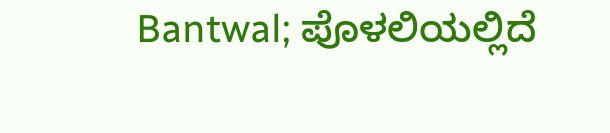Bantwal; ಪೊಳಲಿಯಲ್ಲಿದೆ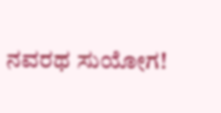ನವರಥ ಸುಯೋಗ!